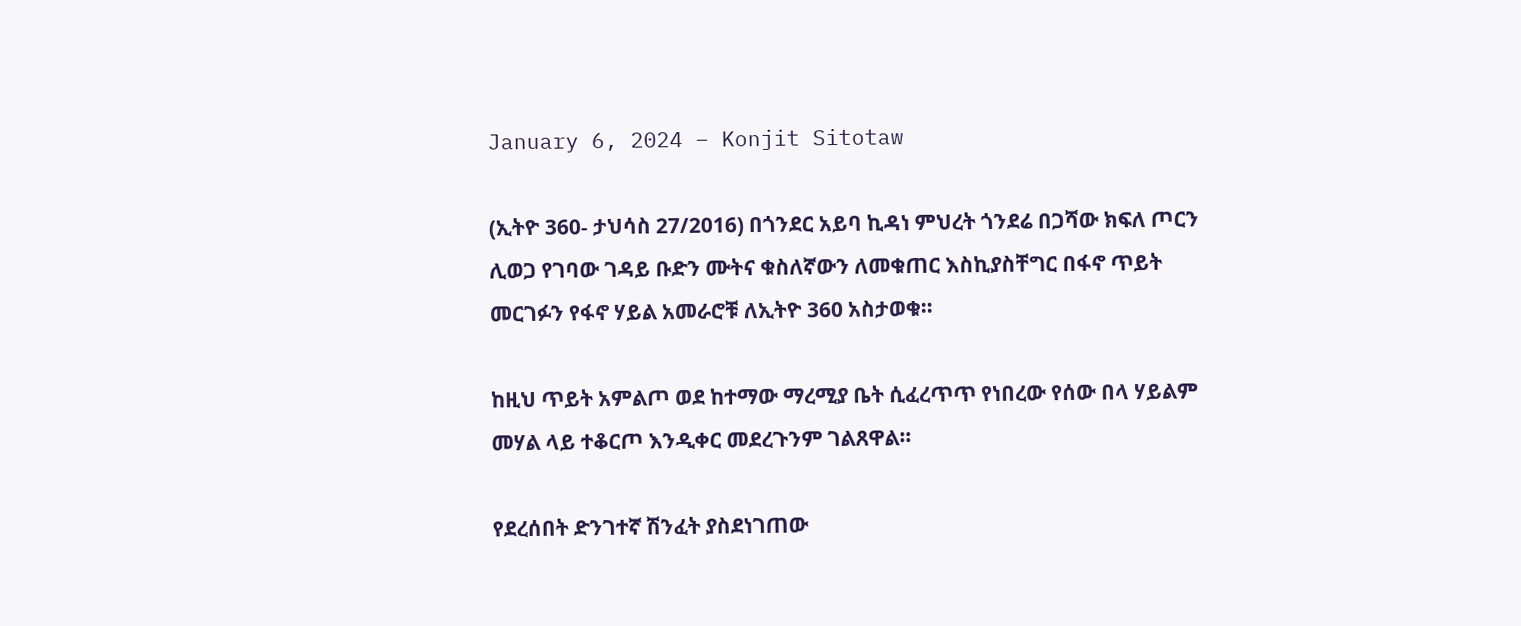January 6, 2024 – Konjit Sitotaw

(ኢትዮ 360- ታህሳስ 27/2016) በጎንደር አይባ ኪዳነ ምህረት ጎንደሬ በጋሻው ክፍለ ጦርን ሊወጋ የገባው ገዳይ ቡድን ሙትና ቁስለኛውን ለመቁጠር እስኪያስቸግር በፋኖ ጥይት መርገፉን የፋኖ ሃይል አመራሮቹ ለኢትዮ 360 አስታወቁ።

ከዚህ ጥይት አምልጦ ወደ ከተማው ማረሚያ ቤት ሲፈረጥጥ የነበረው የሰው በላ ሃይልም መሃል ላይ ተቆርጦ እንዲቀር መደረጉንም ገልጸዋል።

የደረሰበት ድንገተኛ ሽንፈት ያስደነገጠው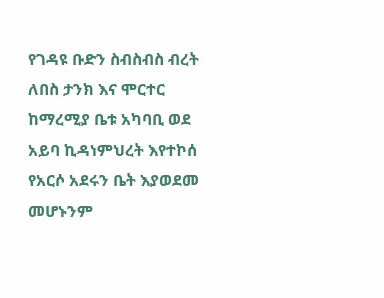የገዳዩ ቡድን ስብስብስ ብረት ለበስ ታንክ እና ሞርተር ከማረሚያ ቤቱ አካባቢ ወደ አይባ ኪዳነምህረት እየተኮሰ የአርሶ አደሩን ቤት እያወደመ መሆኑንም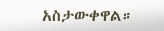አስታውቀዋል።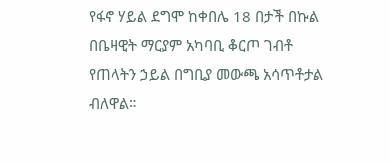የፋኖ ሃይል ደግሞ ከቀበሌ 18 በታች በኩል በቤዛዊት ማርያም አካባቢ ቆርጦ ገብቶ የጠላትን ኃይል በግቢያ መውጫ አሳጥቶታል ብለዋል።